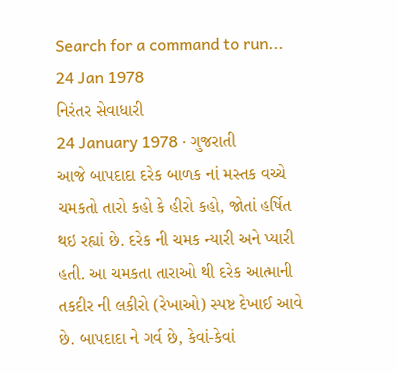Search for a command to run...
24 Jan 1978
નિરંતર સેવાધારી
24 January 1978 · ગુજરાતી
આજે બાપદાદા દરેક બાળક નાં મસ્તક વચ્ચે ચમકતો તારો કહો કે હીરો કહો, જોતાં હર્ષિત થઇ રહ્યાં છે. દરેક ની ચમક ન્યારી અને પ્યારી હતી. આ ચમકતા તારાઓ થી દરેક આત્માની તકદીર ની લકીરો (રેખાઓ) સ્પષ્ટ દેખાઈ આવે છે. બાપદાદા ને ગર્વ છે, કેવાં-કેવાં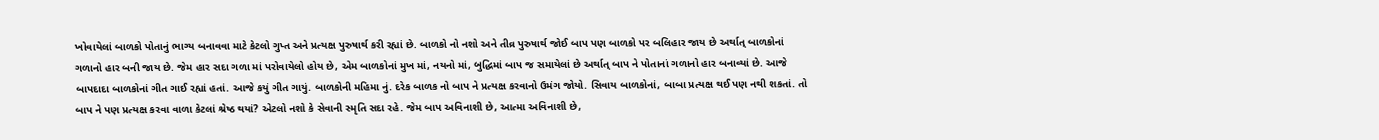ખોવાયેલાં બાળકો પોતાનું ભાગ્ય બનાવવા માટે કેટલો ગુપ્ત અને પ્રત્યક્ષ પુરુષાર્થ કરી રહ્યાં છે. બાળકો નો નશો અને તીવ્ર પુરુષાર્થ જોઈ બાપ પણ બાળકો પર બલિહાર જાય છે અર્થાત્ બાળકોનાં ગળાનો હાર બની જાય છે. જેમ હાર સદા ગળા માં પરોવાયેલો હોય છે, એમ બાળકોનાં મુખ માં, નયનો માં, બુદ્ધિમાં બાપ જ સમાયેલાં છે અર્થાત્ બાપ ને પોતાનાં ગળાનો હાર બનાવ્યાં છે. આજે બાપદાદા બાળકોનાં ગીત ગાઈ રહ્યાં હતાં. આજે કયું ગીત ગાયું. બાળકોની મહિમા નું. દરેક બાળક નો બાપ ને પ્રત્યક્ષ કરવાનો ઉમંગ જોયો. સિવાય બાળકોનાં, બાબા પ્રત્યક્ષ થઈ પણ નથી શકતાં. તો બાપ ને પણ પ્રત્યક્ષ કરવા વાળા કેટલાં શ્રેષ્ઠ થયાં? એટલો નશો કે સેવાની સ્મૃતિ સદા રહે. જેમ બાપ અવિનાશી છે, આત્મા અવિનાશી છે,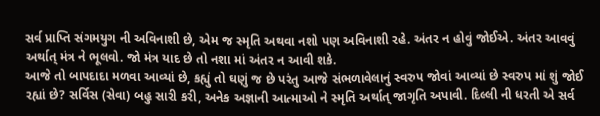સર્વ પ્રાપ્તિ સંગમયુગ ની અવિનાશી છે, એમ જ સ્મૃતિ અથવા નશો પણ અવિનાશી રહે. અંતર ન હોવું જોઈએ. અંતર આવવું અર્થાત્ મંત્ર ને ભૂલવો. જો મંત્ર યાદ છે તો નશા માં અંતર ન આવી શકે.
આજે તો બાપદાદા મળવા આવ્યાં છે, કહ્યું તો ઘણું જ છે પરંતુ આજે સંભળાવેલાનું સ્વરુપ જોવાં આવ્યાં છે સ્વરુપ માં શું જોઈ રહ્યાં છે? સર્વિસ (સેવા) બહુ સારી કરી, અનેક અજ્ઞાની આત્માઓ ને સ્મૃતિ અર્થાત્ જાગૃતિ અપાવી. દિલ્લી ની ધરતી એ સર્વ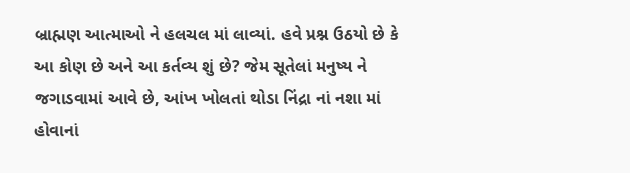બ્રાહ્મણ આત્માઓ ને હલચલ માં લાવ્યાં. હવે પ્રશ્ન ઉઠયો છે કે આ કોણ છે અને આ કર્તવ્ય શું છે? જેમ સૂતેલાં મનુષ્ય ને જગાડવામાં આવે છે, આંખ ખોલતાં થોડા નિંદ્રા નાં નશા માં હોવાનાં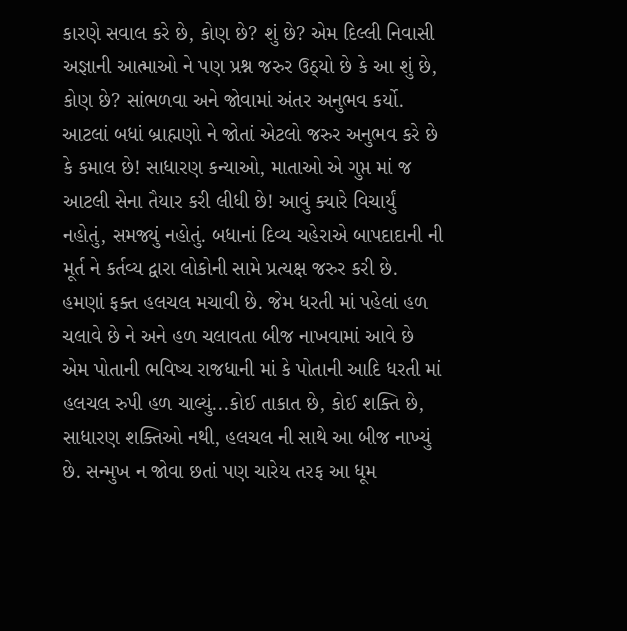કારણે સવાલ કરે છે, કોણ છે? શું છે? એમ દિલ્લી નિવાસી અજ્ઞાની આત્માઓ ને પણ પ્રશ્ન જરુર ઉઠ્યો છે કે આ શું છે, કોણ છે? સાંભળવા અને જોવામાં અંતર અનુભવ કર્યો. આટલાં બધાં બ્રાહ્મણો ને જોતાં એટલો જરુર અનુભવ કરે છે કે કમાલ છે! સાધારણ કન્યાઓ, માતાઓ એ ગુપ્ત માં જ આટલી સેના તૈયાર કરી લીધી છે! આવું ક્યારે વિચાર્યું નહોતું, સમજ્યું નહોતું. બધાનાં દિવ્ય ચહેરાએ બાપદાદાની ની મૂર્ત ને કર્તવ્ય દ્વારા લોકોની સામે પ્રત્યક્ષ જરુર કરી છે. હમણાં ફક્ત હલચલ મચાવી છે. જેમ ધરતી માં પહેલાં હળ ચલાવે છે ને અને હળ ચલાવતા બીજ નાખવામાં આવે છે એમ પોતાની ભવિષ્ય રાજધાની માં કે પોતાની આદિ ધરતી માં હલચલ રુપી હળ ચાલ્યું...કોઈ તાકાત છે, કોઈ શક્તિ છે, સાધારણ શક્તિઓ નથી, હલચલ ની સાથે આ બીજ નાખ્યું છે. સન્મુખ ન જોવા છતાં પણ ચારેય તરફ આ ધૂમ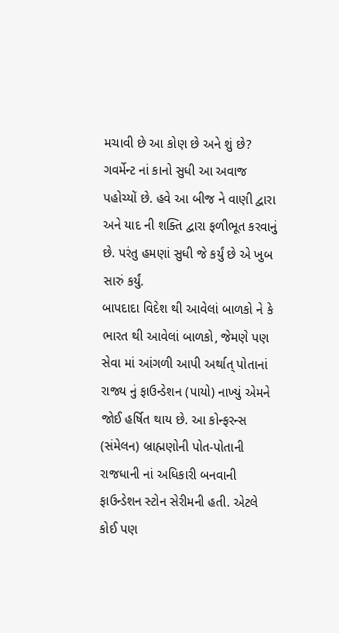મચાવી છે આ કોણ છે અને શું છે? ગવર્મેન્ટ નાં કાનો સુધી આ અવાજ પહોચ્યોં છે. હવે આ બીજ ને વાણી દ્વારા અને યાદ ની શક્તિ દ્વારા ફળીભૂત કરવાનું છે. પરંતુ હમણાં સુધી જે કર્યું છે એ ખુબ સારું કર્યું.
બાપદાદા વિદેશ થી આવેલાં બાળકો ને કે ભારત થી આવેલાં બાળકો, જેમણે પણ સેવા માં આંગળી આપી અર્થાત્ પોતાનાં રાજ્ય નું ફાઉન્ડેશન (પાયો) નાખ્યું એમને જોઈ હર્ષિત થાય છે. આ કોન્ફરન્સ (સંમેલન) બ્રાહ્મણોની પોત-પોતાની રાજધાની નાં અધિકારી બનવાની ફાઉન્ડેશન સ્ટોન સેરીમની હતી. એટલે કોઈ પણ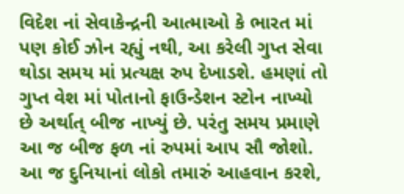વિદેશ નાં સેવાકેન્દ્રની આત્માઓ કે ભારત માં પણ કોઈ ઝોન રહ્યું નથી, આ કરેલી ગુપ્ત સેવા થોડા સમય માં પ્રત્યક્ષ રુપ દેખાડશે. હમણાં તો ગુપ્ત વેશ માં પોતાનો ફાઉન્ડેશન સ્ટોન નાખ્યો છે અર્થાત્ બીજ નાખ્યું છે. પરંતુ સમય પ્રમાણે આ જ બીજ ફળ નાં રુપમાં આપ સૌ જોશો. આ જ દુનિયાનાં લોકો તમારું આહવાન કરશે,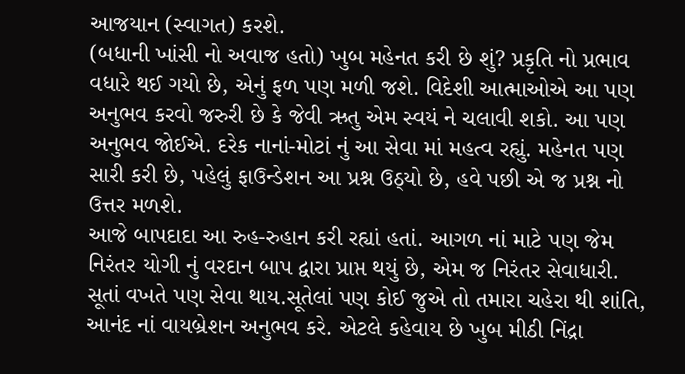આજયાન (સ્વાગત) કરશે.
(બધાની ખાંસી નો અવાજ હતો) ખુબ મહેનત કરી છે શું? પ્રકૃતિ નો પ્રભાવ વધારે થઈ ગયો છે, એનું ફળ પણ મળી જશે. વિદેશી આત્માઓએ આ પણ અનુભવ કરવો જરુરી છે કે જેવી ઋતુ એમ સ્વયં ને ચલાવી શકો. આ પણ અનુભવ જોઈએ. દરેક નાનાં-મોટાં નું આ સેવા માં મહત્વ રહ્યું. મહેનત પણ સારી કરી છે, પહેલું ફાઉન્ડેશન આ પ્રશ્ન ઉઠ્યો છે, હવે પછી એ જ પ્રશ્ન નો ઉત્તર મળશે.
આજે બાપદાદા આ રુહ-રુહાન કરી રહ્યાં હતાં. આગળ નાં માટે પણ જેમ નિરંતર યોગી નું વરદાન બાપ દ્વારા પ્રાપ્ત થયું છે, એમ જ નિરંતર સેવાધારી. સૂતાં વખતે પણ સેવા થાય.સૂતેલાં પણ કોઈ જુએ તો તમારા ચહેરા થી શાંતિ, આનંદ નાં વાયબ્રેશન અનુભવ કરે. એટલે કહેવાય છે ખુબ મીઠી નિંદ્રા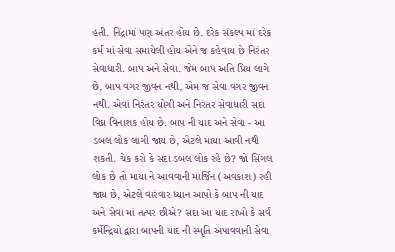હતી. નિંદ્રામાં પણ અંતર હોય છે. દરેક સંકલ્પ માં દરેક કર્મ માં સેવા સમાયેલી હોય એને જ કહેવાય છે નિરંતર સેવાધારી. બાપ અને સેવા. જેમ બાપ અતિ પ્રિય લાગે છે, બાપ વગર જીવન નથી, એમ જ સેવા વગર જીવન નથી. એવાં નિરંતર યોગી અને નિરંતર સેવાધારી સદા વિઘ્ન વિનાશક હોય છે. બાપ ની યાદ અને સેવા - આ ડબલ લોક લાગી જાય છે, એટલે માયા આવી નથી શકતી. ચેક કરો કે સદા ડબલ લોક રહે છે? જો સિંગલ લોક છે તો માયા ને આવવાની માર્જિન (અવકાશ) રહી જાય છે, એટલે વારંવાર ધ્યાન આપો કે બાપ ની યાદ અને સેવા માં તત્પર છીએ? સદા આ યાદ રાખો કે સર્વ કર્મેન્દ્રિયો દ્વારા બાપની યાદ ની સ્મૃતિ અપાવવાની સેવા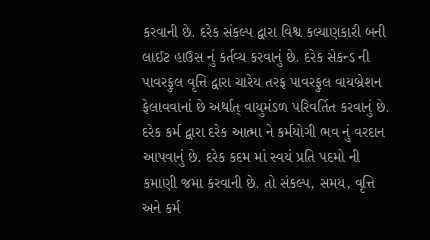કરવાની છે. દરેક સંકલ્પ દ્વારા વિશ્વ કલ્યાણકારી બની લાઈટ હાઉસ નું કર્તવ્ય કરવાનું છે. દરેક સેકન્ડ ની પાવરફુલ વૃત્તિ દ્વારા ચારેય તરફ પાવરફુલ વાયબ્રેશન ફેલાવવાનાં છે અર્થાત્ વાયુમંડળ પરિવર્તિત કરવાનું છે. દરેક કર્મ દ્વારા દરેક આત્મા ને કર્મયોગી ભવ નું વરદાન આપવાનું છે. દરેક કદમ માં સ્વયં પ્રતિ પદમો ની કમાણી જમા કરવાની છે. તો સંકલ્પ, સમય, વૃત્તિ અને કર્મ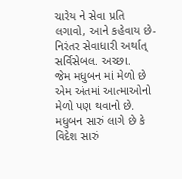ચારેય ને સેવા પ્રતિ લગાવો, આને કહેવાય છે-નિરંતર સેવાધારી અર્થાત્ સર્વિસેબલ. અચ્છા.
જેમ મધુબન માં મેળો છે એમ અંતમાં આત્માઓનો મેળો પણ થવાનો છે. મધુબન સારું લાગે છે કે વિદેશ સારું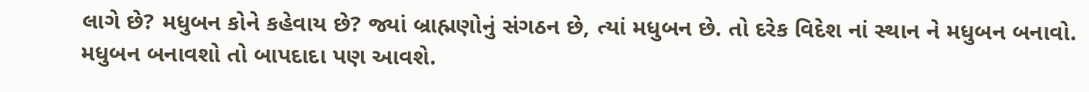લાગે છે? મધુબન કોને કહેવાય છે? જ્યાં બ્રાહ્મણોનું સંગઠન છે, ત્યાં મધુબન છે. તો દરેક વિદેશ નાં સ્થાન ને મધુબન બનાવો. મધુબન બનાવશો તો બાપદાદા પણ આવશે.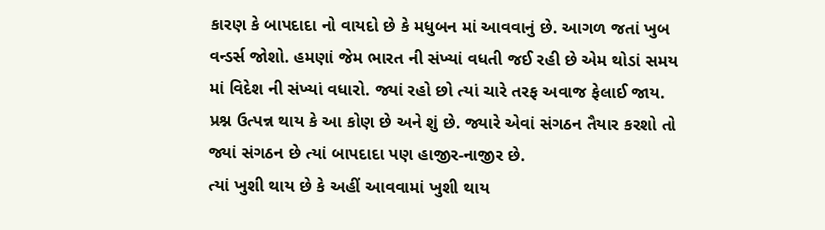કારણ કે બાપદાદા નો વાયદો છે કે મધુબન માં આવવાનું છે. આગળ જતાં ખુબ વન્ડર્સ જોશો. હમણાં જેમ ભારત ની સંખ્યાં વધતી જઈ રહી છે એમ થોડાં સમય માં વિદેશ ની સંખ્યાં વધારો. જ્યાં રહો છો ત્યાં ચારે તરફ અવાજ ફેલાઈ જાય. પ્રશ્ન ઉત્પન્ન થાય કે આ કોણ છે અને શું છે. જ્યારે એવાં સંગઠન તૈયાર કરશો તો જ્યાં સંગઠન છે ત્યાં બાપદાદા પણ હાજીર-નાજીર છે.
ત્યાં ખુશી થાય છે કે અહીં આવવામાં ખુશી થાય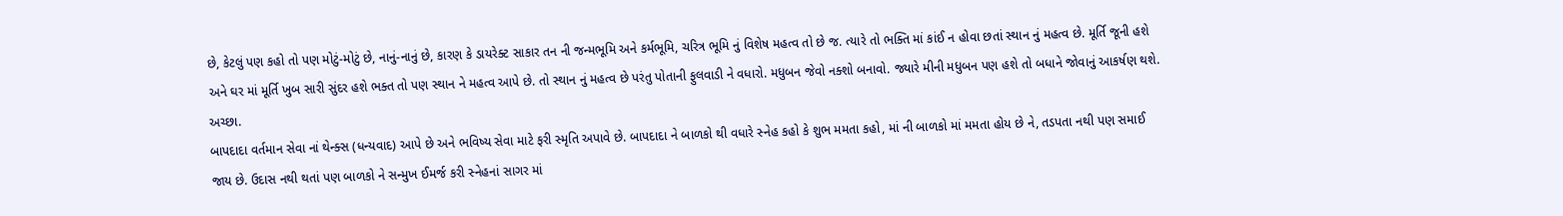છે, કેટલું પણ કહો તો પણ મોટું-મોટું છે, નાનું-નાનું છે, કારણ કે ડાયરેક્ટ સાકાર તન ની જન્મભૂમિ અને કર્મભૂમિ, ચરિત્ર ભૂમિ નું વિશેષ મહત્વ તો છે જ. ત્યારે તો ભક્તિ માં કાંઈ ન હોવા છતાં સ્થાન નું મહત્વ છે. મૂર્તિ જૂની હશે અને ઘર માં મૂર્તિ ખુબ સારી સુંદર હશે ભક્ત તો પણ સ્થાન ને મહત્વ આપે છે. તો સ્થાન નું મહત્વ છે પરંતુ પોતાની ફુલવાડી ને વધારો. મધુબન જેવો નક્શો બનાવો. જ્યારે મીની મધુબન પણ હશે તો બધાને જોવાનું આકર્ષણ થશે. અચ્છા.
બાપદાદા વર્તમાન સેવા નાં થેન્ક્સ (ધન્યવાદ) આપે છે અને ભવિષ્ય સેવા માટે ફરી સ્મૃતિ અપાવે છે. બાપદાદા ને બાળકો થી વધારે સ્નેહ કહો કે શુભ મમતા કહો, માં ની બાળકો માં મમતા હોય છે ને, તડપતા નથી પણ સમાઈ જાય છે. ઉદાસ નથી થતાં પણ બાળકો ને સન્મુખ ઈમર્જ કરી સ્નેહનાં સાગર માં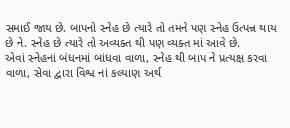સમાઈ જાય છે. બાપનો સ્નેહ છે ત્યારે તો તમને પણ સ્નેહ ઉત્પન્ન થાય છે ને. સ્નેહ છે ત્યારે તો અવ્યક્ત થી પણ વ્યક્ત માં આવે છે.
એવાં સ્નેહનાં બંધનમાં બાંધવા વાળા, સ્નેહ થી બાપ ને પ્રત્યક્ષ કરવા વાળા, સેવા દ્વારા વિશ્વ નાં કલ્યાણ અર્થ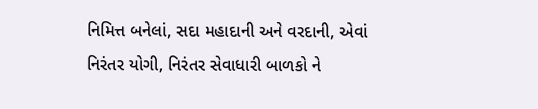નિમિત્ત બનેલાં, સદા મહાદાની અને વરદાની, એવાં નિરંતર યોગી, નિરંતર સેવાધારી બાળકો ને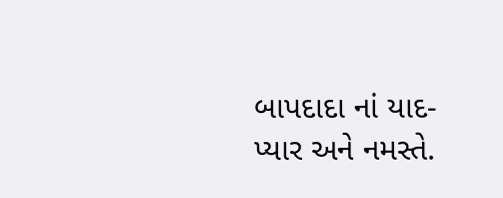બાપદાદા નાં યાદ-પ્યાર અને નમસ્તે.